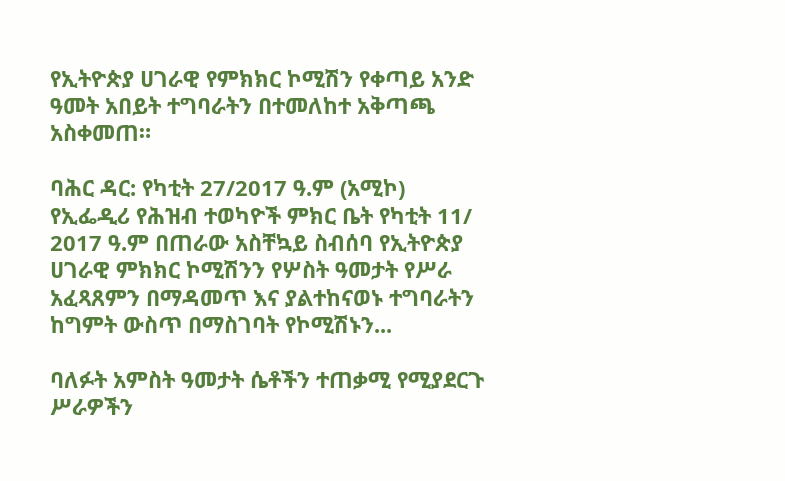የኢትዮጵያ ሀገራዊ የምክክር ኮሚሽን የቀጣይ አንድ ዓመት አበይት ተግባራትን በተመለከተ አቅጣጫ አስቀመጠ።

ባሕር ዳር: የካቲት 27/2017 ዓ.ም (አሚኮ) የኢፌዲሪ የሕዝብ ተወካዮች ምክር ቤት የካቲት 11/ 2017 ዓ.ም በጠራው አስቸኳይ ስብሰባ የኢትዮጵያ ሀገራዊ ምክክር ኮሚሽንን የሦስት ዓመታት የሥራ አፈጻጸምን በማዳመጥ እና ያልተከናወኑ ተግባራትን ከግምት ውስጥ በማስገባት የኮሚሽኑን...

ባለፉት አምስት ዓመታት ሴቶችን ተጠቃሚ የሚያደርጉ ሥራዎችን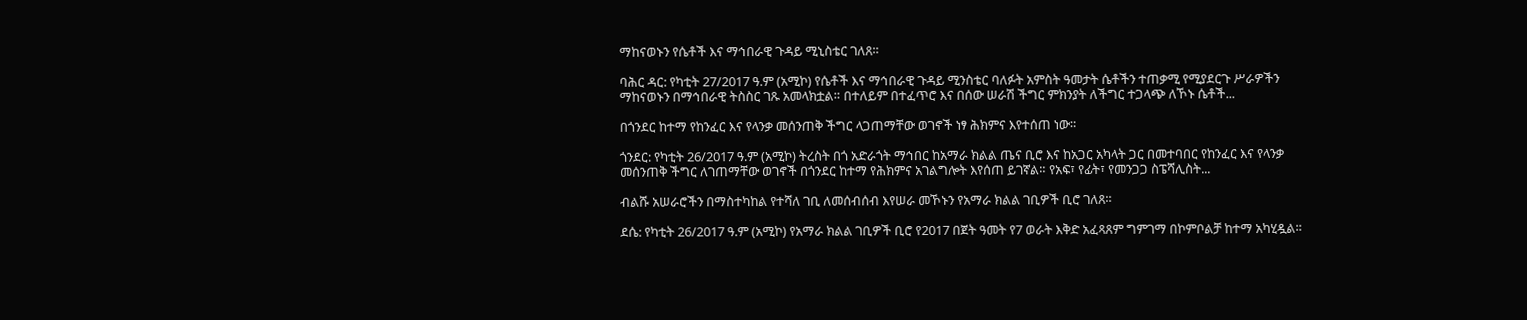ማከናወኑን የሴቶች እና ማኅበራዊ ጉዳይ ሚኒስቴር ገለጸ።

ባሕር ዳር: የካቲት 27/2017 ዓ.ም (አሚኮ) የሴቶች እና ማኅበራዊ ጉዳይ ሚንስቴር ባለፉት አምስት ዓመታት ሴቶችን ተጠቃሚ የሚያደርጉ ሥራዎችን ማከናወኑን በማኅበራዊ ትስስር ገጹ አመላክቷል። በተለይም በተፈጥሮ እና በሰው ሠራሽ ችግር ምክንያት ለችግር ተጋላጭ ለኾኑ ሴቶች...

በጎንደር ከተማ የከንፈር እና የላንቃ መሰንጠቅ ችግር ላጋጠማቸው ወገኖች ነፃ ሕክምና እየተሰጠ ነው።

ጎንደር: የካቲት 26/2017 ዓ.ም (አሚኮ) ትረስት በጎ አድራጎት ማኅበር ከአማራ ክልል ጤና ቢሮ እና ከአጋር አካላት ጋር በመተባበር የከንፈር እና የላንቃ መሰንጠቅ ችግር ለገጠማቸው ወገኖች በጎንደር ከተማ የሕክምና አገልግሎት እየሰጠ ይገኛል። የአፍ፣ የፊት፣ የመንጋጋ ስፔሻሊስት...

ብልሹ አሠራሮችን በማስተካከል የተሻለ ገቢ ለመሰብሰብ እየሠራ መኾኑን የአማራ ክልል ገቢዎች ቢሮ ገለጸ።

ደሴ: የካቲት 26/2017 ዓ.ም (አሚኮ) የአማራ ክልል ገቢዎች ቢሮ የ2017 በጀት ዓመት የ7 ወራት እቅድ አፈጻጸም ግምገማ በኮምቦልቻ ከተማ አካሂዷል።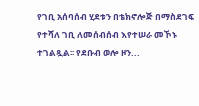የገቢ አሰባሰብ ሂደቱን በቴክኖሎጅ በማስደገፍ የተሻለ ገቢ ለመሰብሰብ እየተሠራ መኾኑ ተገልጿል፡፡ የደቡብ ወሎ ዞን...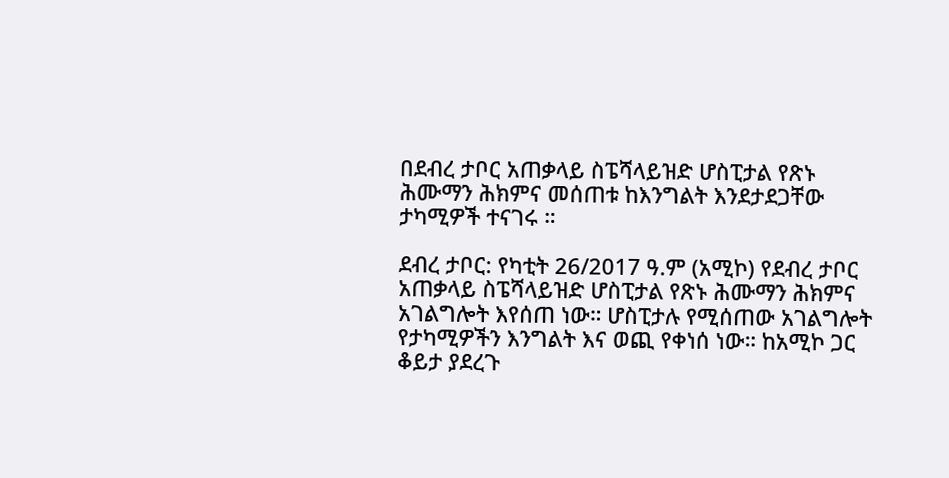በደብረ ታቦር አጠቃላይ ስፔሻላይዝድ ሆስፒታል የጽኑ ሕሙማን ሕክምና መሰጠቱ ከእንግልት እንደታደጋቸው ታካሚዎች ተናገሩ ።

ደብረ ታቦር: የካቲት 26/2017 ዓ.ም (አሚኮ) የደብረ ታቦር አጠቃላይ ስፔሻላይዝድ ሆስፒታል የጽኑ ሕሙማን ሕክምና አገልግሎት እየሰጠ ነው። ሆስፒታሉ የሚሰጠው አገልግሎት የታካሚዎችን እንግልት እና ወጪ የቀነሰ ነው። ከአሚኮ ጋር ቆይታ ያደረጉ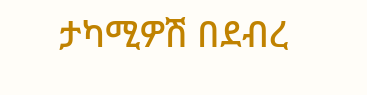ታካሚዎሽ በደብረ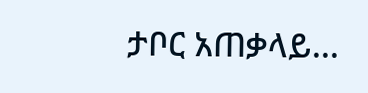ታቦር አጠቃላይ...